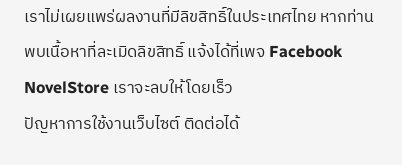เราไม่เผยแพร่ผลงานที่มีลิขสิทธิ์ในประเทศไทย หากท่านพบเนื้อหาที่ละเมิดลิขสิทธิ์ แจ้งได้ที่เพจ Facebook NovelStore เราจะลบให้โดยเร็ว
ปัญหาการใช้งานเว็บไซต์ ติดต่อได้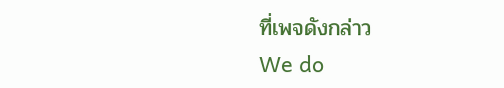ที่เพจดังกล่าว
We do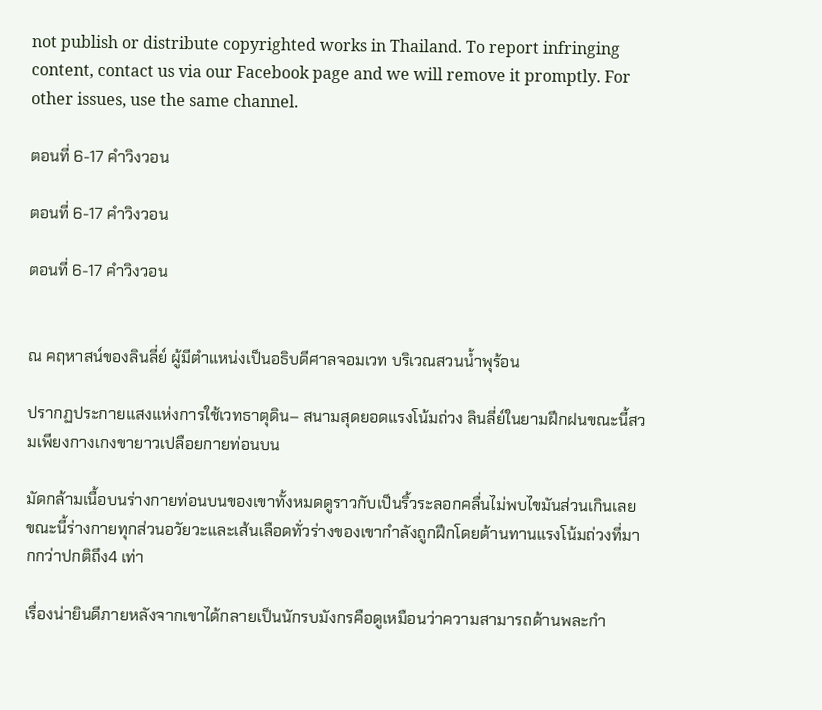not publish or distribute copyrighted works in Thailand. To report infringing content, contact us via our Facebook page and we will remove it promptly. For other issues, use the same channel.

ตอนที่ 6-17 คำวิงวอน

ตอนที่ 6-17 คำวิงวอน

ตอนที่ 6-17 คำวิงวอน


ณ คฤหาสน์ของลินลี่ย์ ผู้มีตำแหน่งเป็นอธิบดีศาลจอมเวท บริเวณสวนน้ำพุร้อน

ปรากฏประกายแสงแห่งการใช้เวทธาตุดิน– สนามสุดยอดแรงโน้มถ่วง ลินลี่ย์ในยามฝึกฝนขณะนี้สวมเพียงกางเกงขายาวเปลือยกายท่อนบน

มัดกล้ามเนื้อบนร่างกายท่อนบนของเขาทั้งหมดดูราวกับเป็นริ้วระลอกคลื่นไม่พบไขมันส่วนเกินเลย ขณะนี้ร่างกายทุกส่วนอวัยวะและเส้นเลือดทั่วร่างของเขากำลังถูกฝึกโดยต้านทานแรงโน้มถ่วงที่มากกว่าปกติถึง4 เท่า

เรื่องน่ายินดีภายหลังจากเขาได้กลายเป็นนักรบมังกรคือดูเหมือนว่าความสามารถด้านพละกำ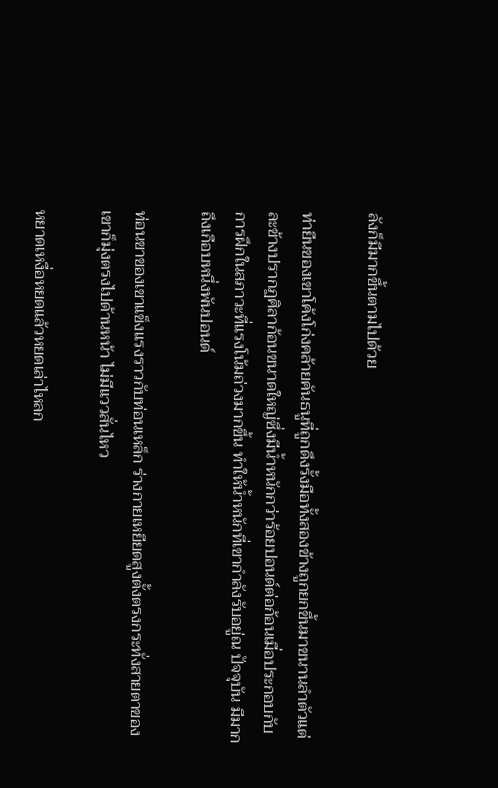ลังก็มีมากขึ้นตามไปด้วย

ท่ายืนของเขาโค้งโก่งคล้ายคันธนูที่ถูกดึงรั้งมือทั้งสองข้างถูกยกขึ้นมาขนานลำตัวแต่ละข้างปรากฏศิลาก้อนขนาดใหญ่ซึ่งมีน้ำหนักกว่าร้อยปอนด์ต่อก้อนเมื่อประกอบกับการฝึกในสภาวะที่แรงโน้มถ่วงมากขึ้น ทำให้น้ำหนักที่เขากำลังรับอยู่ณ ปัจจุบัน มีมากถึงเกือบหนึ่งพันปอนด์

ท่อนขาของเขาแข็งแรงราวกับท่อนเหล็ก ร่างกายเหยียดสูงตั้งตรงกระทั่งสายตาของเขาก็มุ่งตรงไปด้านหน้า ไม่มีแววสั่นไหว

หยาดเหงื่อหยดแล้วหยดเล่าไหลก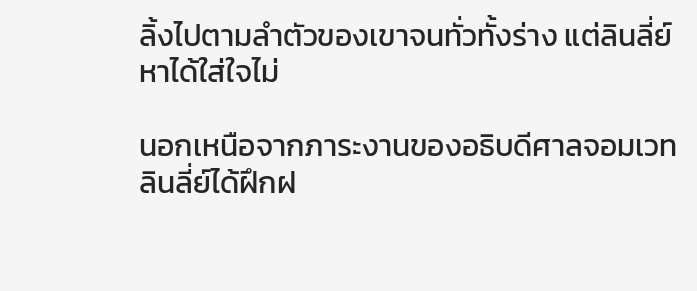ลิ้งไปตามลำตัวของเขาจนทั่วทั้งร่าง แต่ลินลี่ย์หาได้ใส่ใจไม่

นอกเหนือจากภาระงานของอธิบดีศาลจอมเวท ลินลี่ย์ได้ฝึกฝ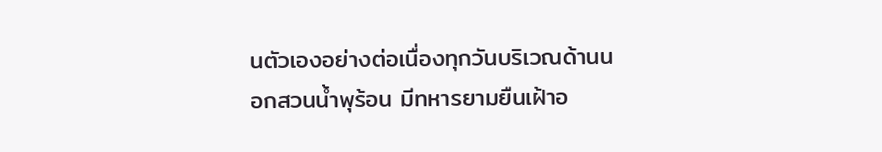นตัวเองอย่างต่อเนื่องทุกวันบริเวณด้านนอกสวนน้ำพุร้อน มีทหารยามยืนเฝ้าอ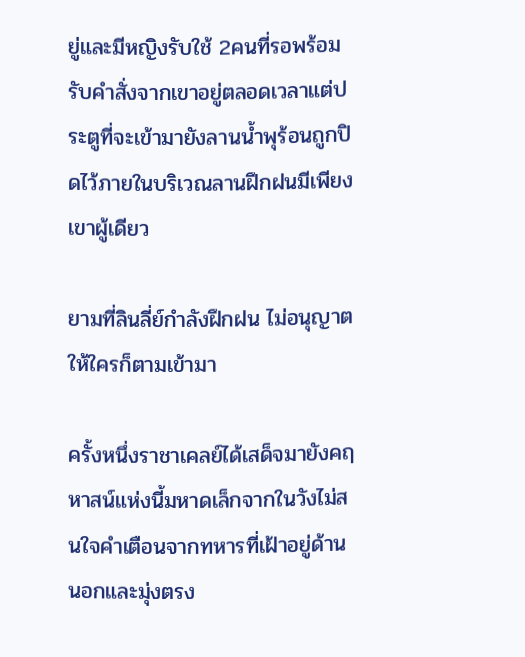ยู่และมีหญิงรับใช้ 2คนที่รอพร้อมรับคำสั่งจากเขาอยู่ตลอดเวลาแต่ประตูที่จะเข้ามายังลานน้ำพุร้อนถูกปิดไว้ภายในบริเวณลานฝึกฝนมีเพียงเขาผู้เดียว

ยามที่ลินลี่ย์กำลังฝึกฝน ไม่อนุญาตให้ใครก็ตามเข้ามา

ครั้งหนึ่งราชาเคลย์ได้เสด็จมายังคฤหาสน์แห่งนี้มหาดเล็กจากในวังไม่สนใจคำเตือนจากทหารที่เฝ้าอยู่ด้านนอกและมุ่งตรง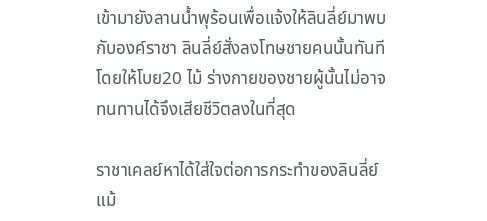เข้ามายังลานน้ำพุร้อนเพื่อแจ้งให้ลินลี่ย์มาพบกับองค์ราชา ลินลี่ย์สั่งลงโทษชายคนนั้นทันทีโดยให้โบย20 ไม้ ร่างกายของชายผู้นั้นไม่อาจทนทานได้จึงเสียชีวิตลงในที่สุด

ราชาเคลย์หาได้ใส่ใจต่อการกระทำของลินลี่ย์แม้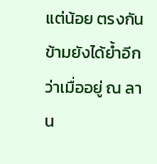แต่น้อย ตรงกันข้ามยังได้ย้ำอีกว่าเมื่ออยู่ ณ ลาน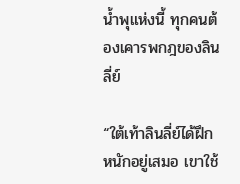น้ำพุแห่งนี้ ทุกคนต้องเคารพกฎของลินลี่ย์

“ใต้เท้าลินลี่ย์ได้ฝึกหนักอยู่เสมอ เขาใช้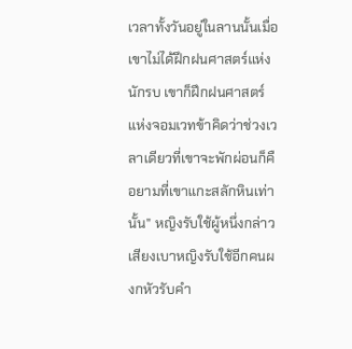เวลาทั้งวันอยู่ในลานนั้นเมื่อเขาไม่ได้ฝึกฝนศาสตร์แห่งนักรบ เขาก็ฝึกฝนศาสตร์แห่งจอมเวทข้าคิดว่าช่วงเวลาเดียวที่เขาจะพักผ่อนก็คือยามที่เขาแกะสลักหินเท่านั้น” หญิงรับใช้ผู้หนึ่งกล่าวเสียงเบาหญิงรับใช้อีกคนผงกหัวรับคำ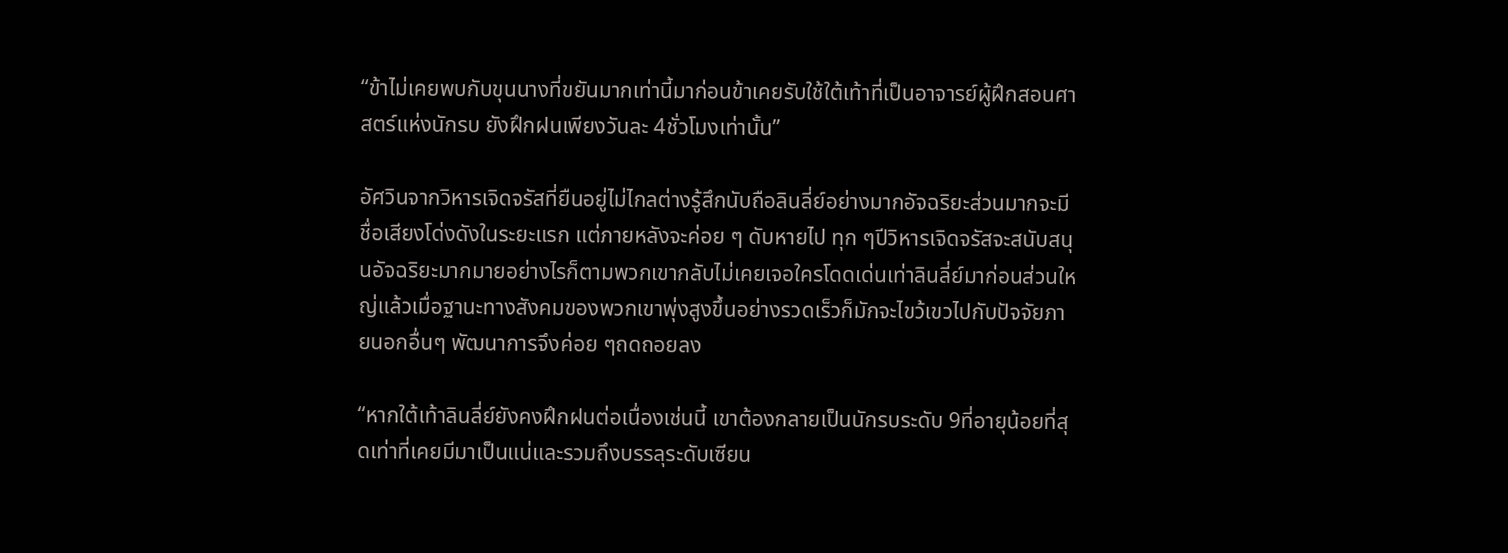“ข้าไม่เคยพบกับขุนนางที่ขยันมากเท่านี้มาก่อนข้าเคยรับใช้ใต้เท้าที่เป็นอาจารย์ผู้ฝึกสอนศาสตร์แห่งนักรบ ยังฝึกฝนเพียงวันละ 4ชั่วโมงเท่านั้น”

อัศวินจากวิหารเจิดจรัสที่ยืนอยู่ไม่ไกลต่างรู้สึกนับถือลินลี่ย์อย่างมากอัจฉริยะส่วนมากจะมีชื่อเสียงโด่งดังในระยะแรก แต่ภายหลังจะค่อย ๆ ดับหายไป ทุก ๆปีวิหารเจิดจรัสจะสนับสนุนอัจฉริยะมากมายอย่างไรก็ตามพวกเขากลับไม่เคยเจอใครโดดเด่นเท่าลินลี่ย์มาก่อนส่วนใหญ่แล้วเมื่อฐานะทางสังคมของพวกเขาพุ่งสูงขึ้นอย่างรวดเร็วก็มักจะไขว้เขวไปกับปัจจัยภายนอกอื่นๆ พัฒนาการจึงค่อย ๆถดถอยลง

“หากใต้เท้าลินลี่ย์ยังคงฝึกฝนต่อเนื่องเช่นนี้ เขาต้องกลายเป็นนักรบระดับ 9ที่อายุน้อยที่สุดเท่าที่เคยมีมาเป็นแน่และรวมถึงบรรลุระดับเซียน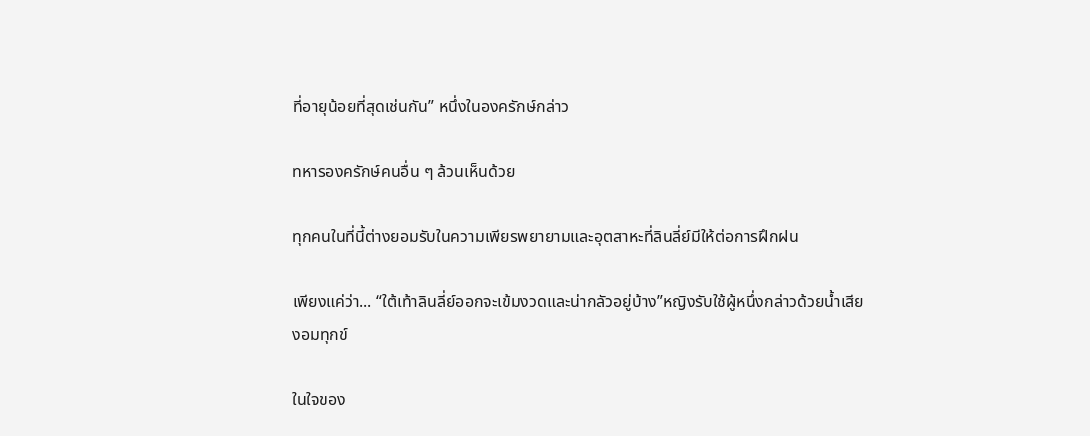ที่อายุน้อยที่สุดเช่นกัน” หนึ่งในองครักษ์กล่าว

ทหารองครักษ์คนอื่น ๆ ล้วนเห็นด้วย

ทุกคนในที่นี้ต่างยอมรับในความเพียรพยายามและอุตสาหะที่ลินลี่ย์มีให้ต่อการฝึกฝน

เพียงแค่ว่า... “ใต้เท้าลินลี่ย์ออกจะเข้มงวดและน่ากลัวอยู่บ้าง”หญิงรับใช้ผู้หนึ่งกล่าวด้วยน้ำเสียงอมทุกข์

ในใจของ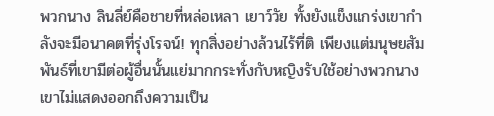พวกนาง ลินลี่ย์คือชายที่หล่อเหลา เยาว์วัย ทั้งยังแข็งแกร่งเขากำลังจะมีอนาคตที่รุ่งโรจน์! ทุกสิ่งอย่างล้วนไร้ที่ติ เพียงแต่มนุษยสัมพันธ์ที่เขามีต่อผู้อื่นนั้นแย่มากกระทั่งกับหญิงรับใช้อย่างพวกนาง เขาไม่แสดงออกถึงความเป็น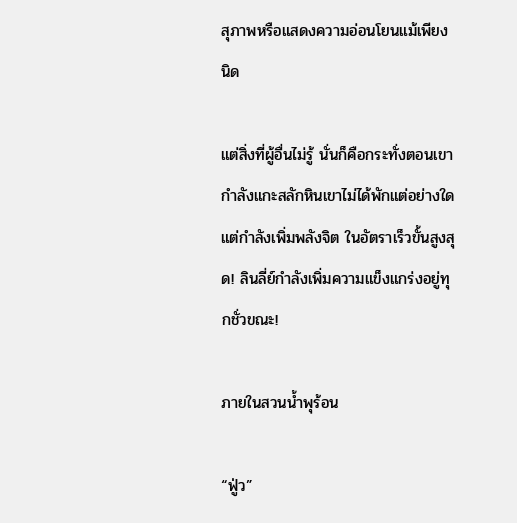สุภาพหรือแสดงความอ่อนโยนแม้เพียงนิด

แต่สิ่งที่ผู้อื่นไม่รู้ นั่นก็คือกระทั่งตอนเขากำลังแกะสลักหินเขาไม่ได้พักแต่อย่างใด แต่กำลังเพิ่มพลังจิต ในอัตราเร็วขั้นสูงสุด! ลินลี่ย์กำลังเพิ่มความแข็งแกร่งอยู่ทุกชั่วขณะ!

ภายในสวนน้ำพุร้อน

“ฟู่ว”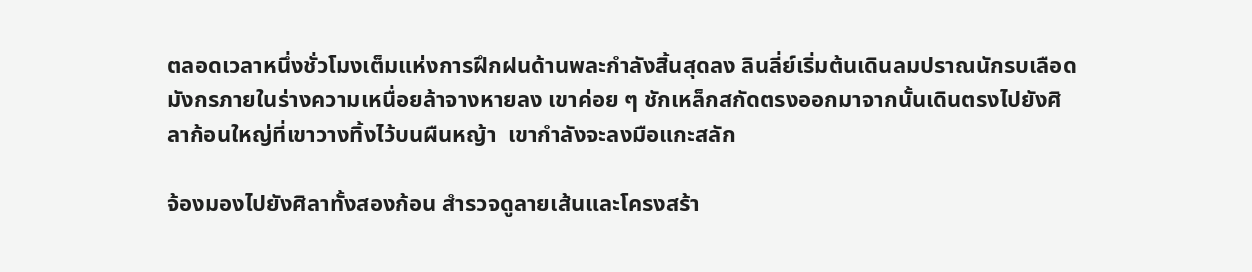ตลอดเวลาหนึ่งชั่วโมงเต็มแห่งการฝึกฝนด้านพละกำลังสิ้นสุดลง ลินลี่ย์เริ่มต้นเดินลมปราณนักรบเลือดมังกรภายในร่างความเหนื่อยล้าจางหายลง เขาค่อย ๆ ชักเหล็กสกัดตรงออกมาจากนั้นเดินตรงไปยังศิลาก้อนใหญ่ที่เขาวางทิ้งไว้บนผืนหญ้า  เขากำลังจะลงมือแกะสลัก

จ้องมองไปยังศิลาทั้งสองก้อน สำรวจดูลายเส้นและโครงสร้า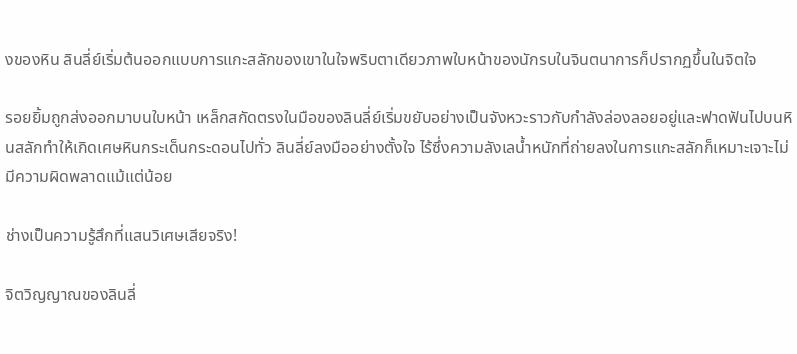งของหิน ลินลี่ย์เริ่มต้นออกแบบการแกะสลักของเขาในใจพริบตาเดียวภาพใบหน้าของนักรบในจินตนาการก็ปรากฏขึ้นในจิตใจ

รอยยิ้มถูกส่งออกมาบนใบหน้า เหล็กสกัดตรงในมือของลินลี่ย์เริ่มขยับอย่างเป็นจังหวะราวกับกำลังล่องลอยอยู่และฟาดฟันไปบนหินสลักทำให้เกิดเศษหินกระเด็นกระดอนไปทั่ว ลินลี่ย์ลงมืออย่างตั้งใจ ไร้ซึ่งความลังเลน้ำหนักที่ถ่ายลงในการแกะสลักก็เหมาะเจาะไม่มีความผิดพลาดแม้แต่น้อย

ช่างเป็นความรู้สึกที่แสนวิเศษเสียจริง!

จิตวิญญาณของลินลี่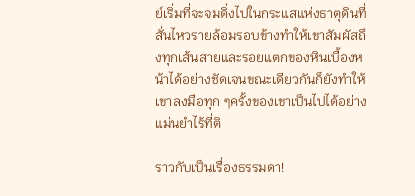ย์เริ่มที่จะจมดิ่งไปในกระแสแห่งธาตุดินที่สั่นไหวรายล้อมรอบข้างทำให้เขาสัมผัสถึงทุกเส้นสายและรอยแตกของหินเบื้องหน้าได้อย่างชัดเจนขณะเดียวกันก็ยังทำให้เขาลงมือทุก ๆครั้งของเขาเป็นไปได้อย่างแม่นยำไร้ที่ติ

ราวกับเป็นเรื่องธรรมดา!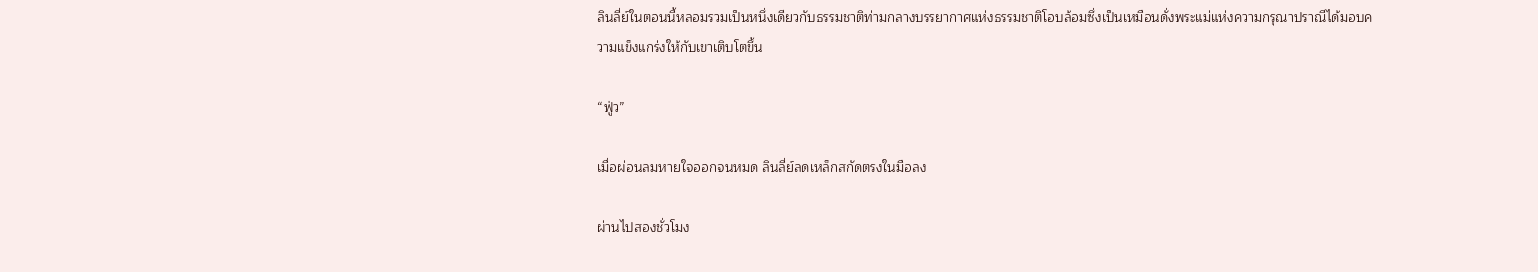ลินลี่ย์ในตอนนี้หลอมรวมเป็นหนึ่งเดียวกับธรรมชาติท่ามกลางบรรยากาศแห่งธรรมชาติโอบล้อมซึ่งเป็นเหมือนดั่งพระแม่แห่งความกรุณาปราณีได้มอบความแข็งแกร่งให้กับเขาเติบโตขึ้น

“ฟู่ว”

เมื่อผ่อนลมหายใจออกจนหมด ลินลี่ย์ลดเหล็กสกัดตรงในมือลง

ผ่านไปสองชั่วโมง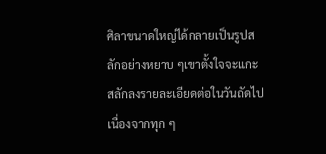ศิลาขนาดใหญ่ได้กลายเป็นรูปสลักอย่างหยาบ ๆเขาตั้งใจจะแกะสลักลงรายละเอียดต่อในวันถัดไป เนื่องจากทุก ๆ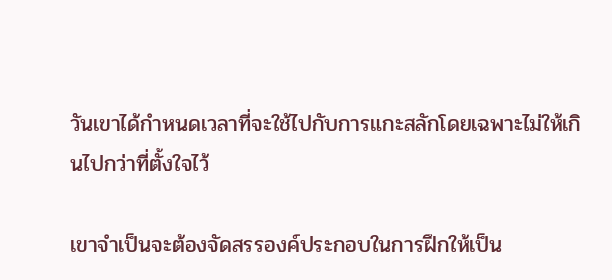วันเขาได้กำหนดเวลาที่จะใช้ไปกับการแกะสลักโดยเฉพาะไม่ให้เกินไปกว่าที่ตั้งใจไว้

เขาจำเป็นจะต้องจัดสรรองค์ประกอบในการฝึกให้เป็น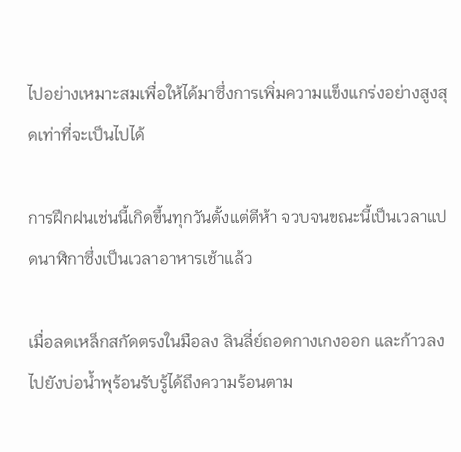ไปอย่างเหมาะสมเพื่อให้ได้มาซึ่งการเพิ่มความแข็งแกร่งอย่างสูงสุดเท่าที่จะเป็นไปได้

การฝึกฝนเช่นนี้เกิดขึ้นทุกวันตั้งแต่ตีห้า จวบจนขณะนี้เป็นเวลาแปดนาฬิกาซึ่งเป็นเวลาอาหารเช้าแล้ว

เมื่อลดเหล็กสกัดตรงในมือลง ลินลี่ย์ถอดกางเกงออก และก้าวลงไปยังบ่อน้ำพุร้อนรับรู้ได้ถึงความร้อนตาม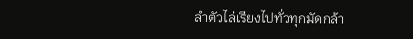ลำตัวไล่เรียงไปทั่วทุกมัดกล้า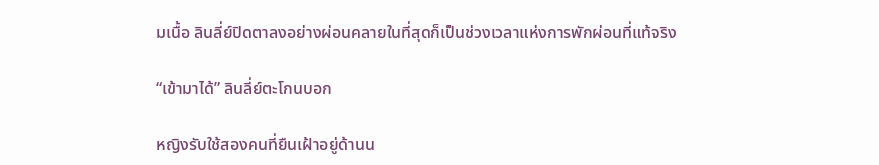มเนื้อ ลินลี่ย์ปิดตาลงอย่างผ่อนคลายในที่สุดก็เป็นช่วงเวลาแห่งการพักผ่อนที่แท้จริง

“เข้ามาได้” ลินลี่ย์ตะโกนบอก

หญิงรับใช้สองคนที่ยืนเฝ้าอยู่ด้านน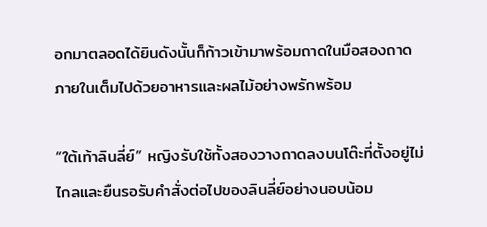อกมาตลอดได้ยินดังนั้นก็ก้าวเข้ามาพร้อมถาดในมือสองถาด  ภายในเต็มไปด้วยอาหารและผลไม้อย่างพรักพร้อม

“ใต้เท้าลินลี่ย์” หญิงรับใช้ทั้งสองวางถาดลงบนโต๊ะที่ตั้งอยู่ไม่ไกลและยืนรอรับคำสั่งต่อไปของลินลี่ย์อย่างนอบน้อม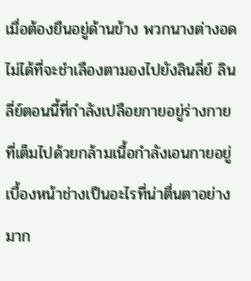เมื่อต้องยืนอยู่ด้านข้าง พวกนางต่างอดไม่ได้ที่จะชำเลืองตามองไปยังลินลี่ย์ ลินลี่ย์ตอนนี้ที่กำลังเปลือยกายอยู่ร่างกายที่เต็มไปด้วยกล้ามเนื้อกำลังเอนกายอยู่เบื้องหน้าช่างเป็นอะไรที่น่าตื่นตาอย่างมาก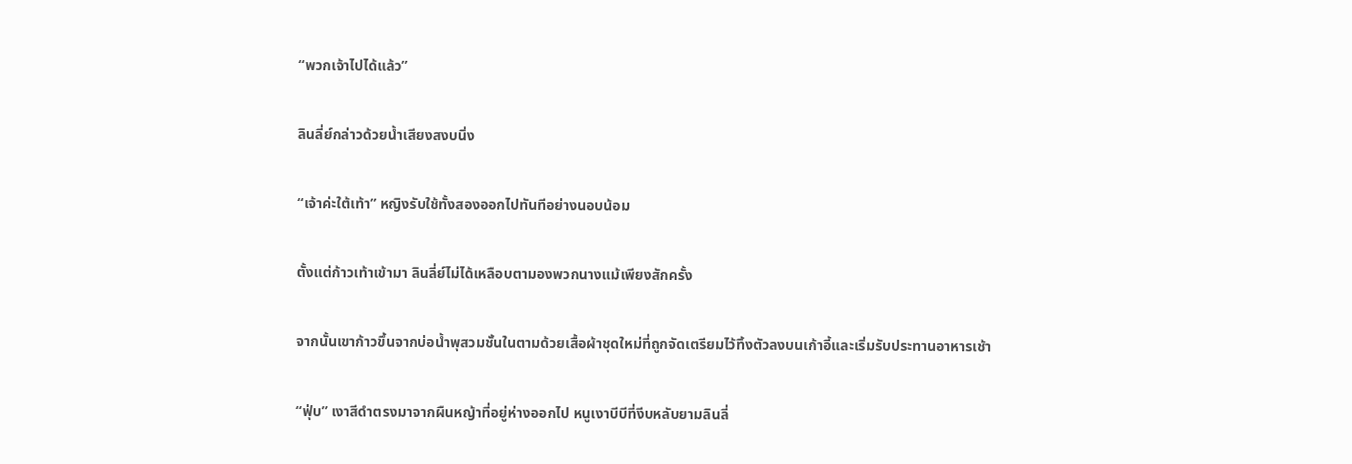“พวกเจ้าไปได้แล้ว”

ลินลี่ย์กล่าวด้วยน้ำเสียงสงบนิ่ง

“เจ้าค่ะใต้เท้า” หญิงรับใช้ทั้งสองออกไปทันทีอย่างนอบน้อม

ตั้งแต่ก้าวเท้าเข้ามา ลินลี่ย์ไม่ได้เหลือบตามองพวกนางแม้เพียงสักครั้ง

จากนั้นเขาก้าวขึ้นจากบ่อน้ำพุสวมชั้นในตามด้วยเสื้อผ้าชุดใหม่ที่ถูกจัดเตรียมไว้ทิ้งตัวลงบนเก้าอี้และเริ่มรับประทานอาหารเช้า

“ฟุ่บ” เงาสีดำตรงมาจากผืนหญ้าที่อยู่ห่างออกไป หนูเงาบีบีที่งีบหลับยามลินลี่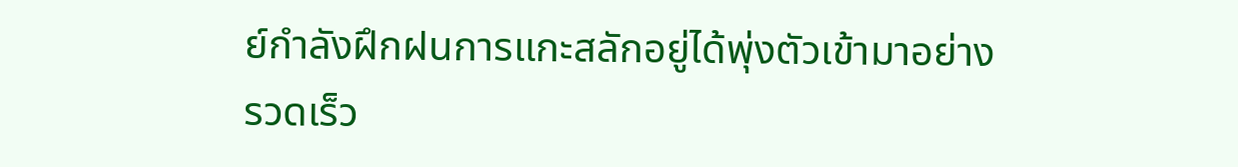ย์กำลังฝึกฝนการแกะสลักอยู่ได้พุ่งตัวเข้ามาอย่างรวดเร็ว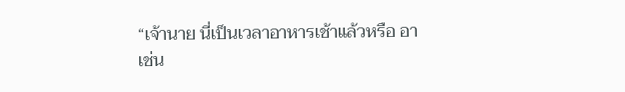“เจ้านาย นี่เป็นเวลาอาหารเช้าแล้วหรือ อา เช่น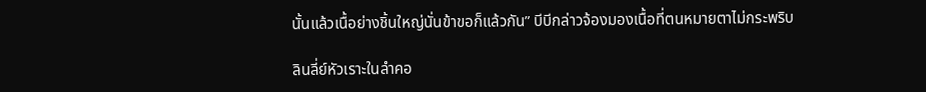นั้นแล้วเนื้อย่างชิ้นใหญ่นั่นข้าขอก็แล้วกัน” บีบีกล่าวจ้องมองเนื้อที่ตนหมายตาไม่กระพริบ

ลินลี่ย์หัวเราะในลำคอ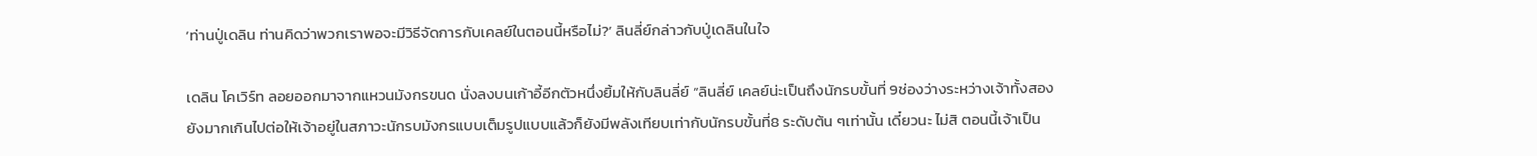‘ท่านปู่เดลิน ท่านคิดว่าพวกเราพอจะมีวิธีจัดการกับเคลย์ในตอนนี้หรือไม่?’ ลินลี่ย์กล่าวกับปู่เดลินในใจ

เดลิน โคเวิร์ท ลอยออกมาจากแหวนมังกรขนด นั่งลงบนเก้าอี้อีกตัวหนึ่งยิ้มให้กับลินลี่ย์ “ลินลี่ย์ เคลย์น่ะเป็นถึงนักรบขั้นที่ 9ช่องว่างระหว่างเจ้าทั้งสองยังมากเกินไปต่อให้เจ้าอยู่ในสภาวะนักรบมังกรแบบเต็มรูปแบบแล้วก็ยังมีพลังเทียบเท่ากับนักรบขั้นที่8 ระดับต้น ๆเท่านั้น เดี๋ยวนะ ไม่สิ ตอนนี้เจ้าเป็น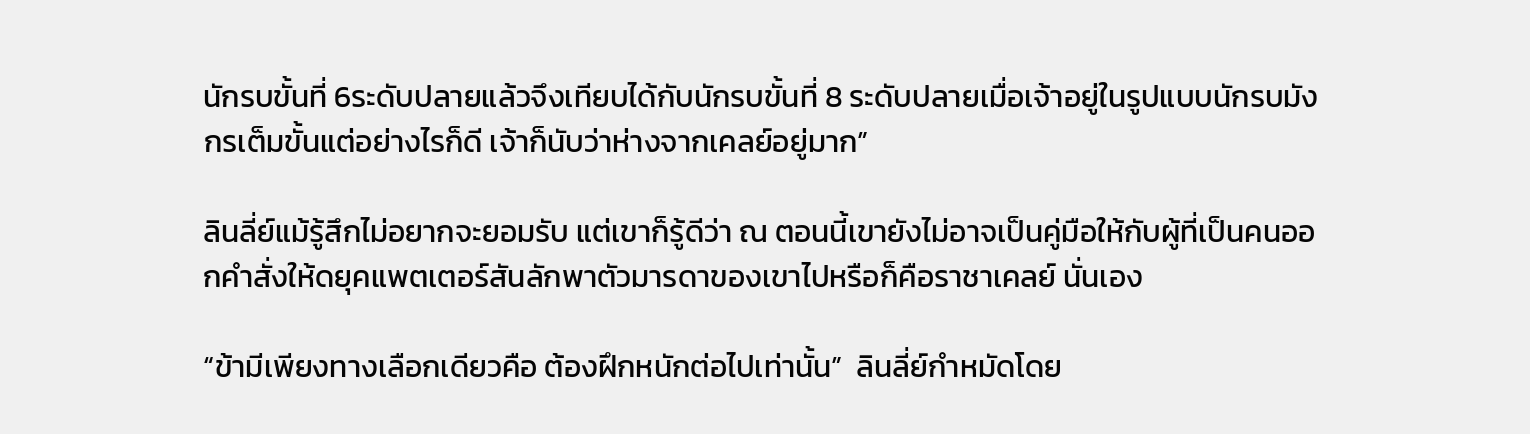นักรบขั้นที่ 6ระดับปลายแล้วจึงเทียบได้กับนักรบขั้นที่ 8 ระดับปลายเมื่อเจ้าอยู่ในรูปแบบนักรบมังกรเต็มขั้นแต่อย่างไรก็ดี เจ้าก็นับว่าห่างจากเคลย์อยู่มาก”

ลินลี่ย์แม้รู้สึกไม่อยากจะยอมรับ แต่เขาก็รู้ดีว่า ณ ตอนนี้เขายังไม่อาจเป็นคู่มือให้กับผู้ที่เป็นคนออกคำสั่งให้ดยุคแพตเตอร์สันลักพาตัวมารดาของเขาไปหรือก็คือราชาเคลย์ นั่นเอง

“ข้ามีเพียงทางเลือกเดียวคือ ต้องฝึกหนักต่อไปเท่านั้น”  ลินลี่ย์กำหมัดโดย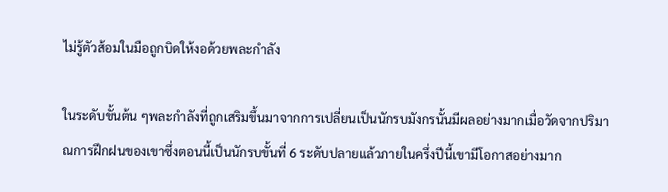ไม่รู้ตัวส้อมในมือถูกบิดให้งอด้วยพละกำลัง

ในระดับขั้นต้น ๆพละกำลังที่ถูกเสริมขึ้นมาจากการเปลี่ยนเป็นนักรบมังกรนั้นมีผลอย่างมากเมื่อวัดจากปริมาณการฝึกฝนของเขาซึ่งตอนนี้เป็นนักรบขั้นที่ 6 ระดับปลายแล้วภายในครึ่งปีนี้เขามีโอกาสอย่างมาก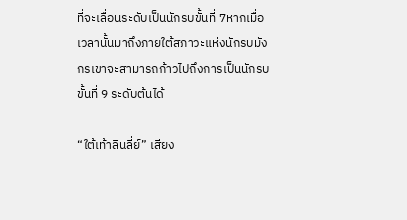ที่จะเลื่อนระดับเป็นนักรบขั้นที่ 7หากเมื่อเวลานั้นมาถึงภายใต้สภาวะแห่งนักรบมังกรเขาจะสามารถก้าวไปถึงการเป็นนักรบขั้นที่ 9 ระดับต้นได้

“ใต้เท้าลินลี่ย์” เสียง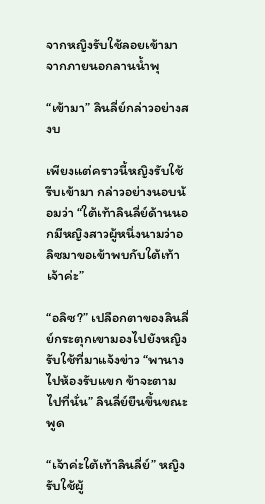จากหญิงรับใช้ลอยเข้ามาจากภายนอกลานน้ำพุ

“เข้ามา” ลินลี่ย์กล่าวอย่างสงบ

เพียงแต่คราวนี้หญิงรับใช้รีบเข้ามา กล่าวอย่างนอบน้อมว่า “ใต้เท้าลินลี่ย์ด้านนอกมีหญิงสาวผู้หนึ่งนามว่าอลิซมาขอเข้าพบกับใต้เท้าเจ้าค่ะ”

“อลิซ?” เปลือกตาของลินลี่ย์กระตุกเขามองไปยังหญิงรับใช้ที่มาแจ้งข่าว “พานางไปห้องรับแขก ข้าจะตามไปที่นั่น” ลินลี่ย์ยืนขึ้นขณะพูด

“เจ้าค่ะใต้เท้าลินลี่ย์” หญิงรับใช้ผู้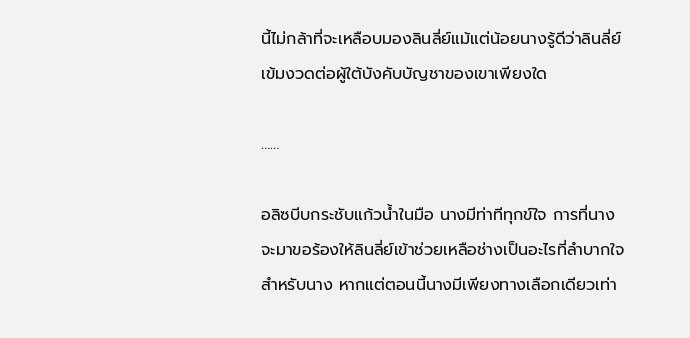นี้ไม่กล้าที่จะเหลือบมองลินลี่ย์แม้แต่น้อยนางรู้ดีว่าลินลี่ย์เข้มงวดต่อผู้ใต้บังคับบัญชาของเขาเพียงใด

……

อลิซบีบกระชับแก้วน้ำในมือ นางมีท่าทีทุกข์ใจ การที่นางจะมาขอร้องให้ลินลี่ย์เข้าช่วยเหลือช่างเป็นอะไรที่ลำบากใจสำหรับนาง หากแต่ตอนนี้นางมีเพียงทางเลือกเดียวเท่า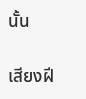นั้น

เสียงฝี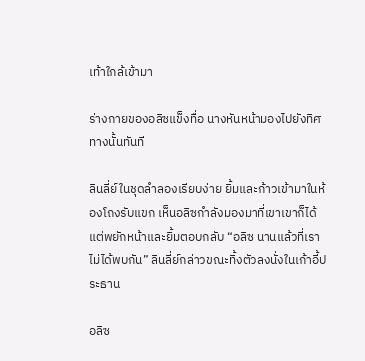เท้าใกล้เข้ามา

ร่างกายของอลิซแข็งทื่อ นางหันหน้ามองไปยังทิศทางนั้นทันที

ลินลี่ย์ในชุดลำลองเรียบง่าย ยิ้มและก้าวเข้ามาในห้องโถงรับแขก เห็นอลิซกำลังมองมาที่เขาเขาก็ได้แต่พยักหน้าและยิ้มตอบกลับ “อลิซ นานแล้วที่เราไม่ได้พบกัน” ลินลี่ย์กล่าวขณะทิ้งตัวลงนั่งในเก้าอี้ประธาน

อลิซ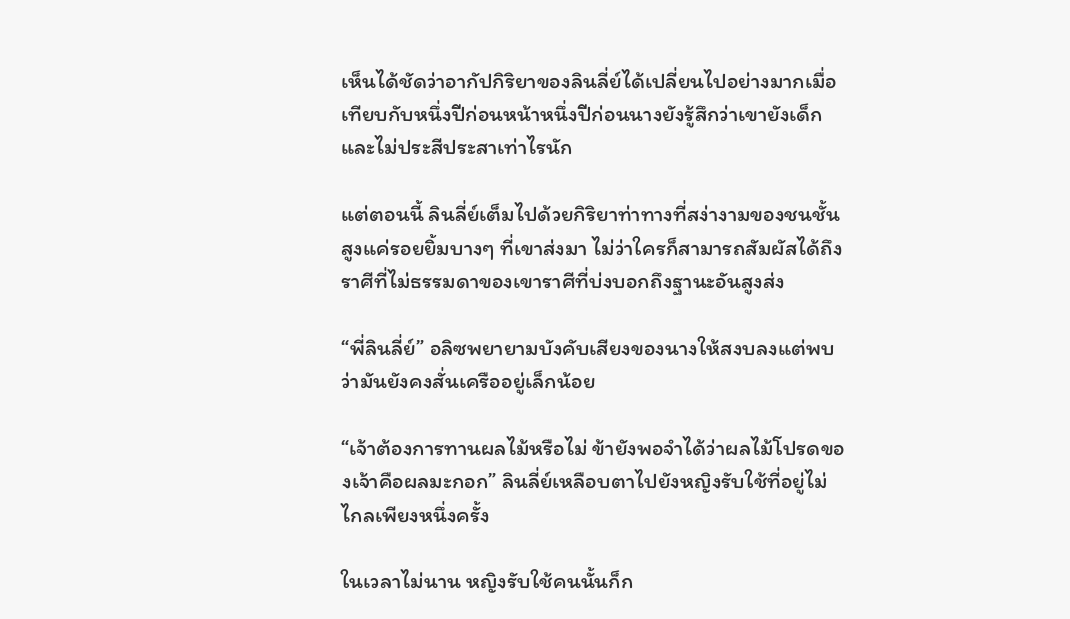เห็นได้ชัดว่าอากัปกิริยาของลินลี่ย์ได้เปลี่ยนไปอย่างมากเมื่อเทียบกับหนึ่งปีก่อนหน้าหนึ่งปีก่อนนางยังรู้สึกว่าเขายังเด็กและไม่ประสีประสาเท่าไรนัก

แต่ตอนนี้ ลินลี่ย์เต็มไปด้วยกิริยาท่าทางที่สง่างามของชนชั้นสูงแค่รอยยิ้มบางๆ ที่เขาส่งมา ไม่ว่าใครก็สามารถสัมผัสได้ถึงราศีที่ไม่ธรรมดาของเขาราศีที่บ่งบอกถึงฐานะอันสูงส่ง

“พี่ลินลี่ย์” อลิซพยายามบังคับเสียงของนางให้สงบลงแต่พบว่ามันยังคงสั่นเครืออยู่เล็กน้อย

“เจ้าต้องการทานผลไม้หรือไม่ ข้ายังพอจำได้ว่าผลไม้โปรดของเจ้าคือผลมะกอก” ลินลี่ย์เหลือบตาไปยังหญิงรับใช้ที่อยู่ไม่ไกลเพียงหนึ่งครั้ง

ในเวลาไม่นาน หญิงรับใช้คนนั้นก็ก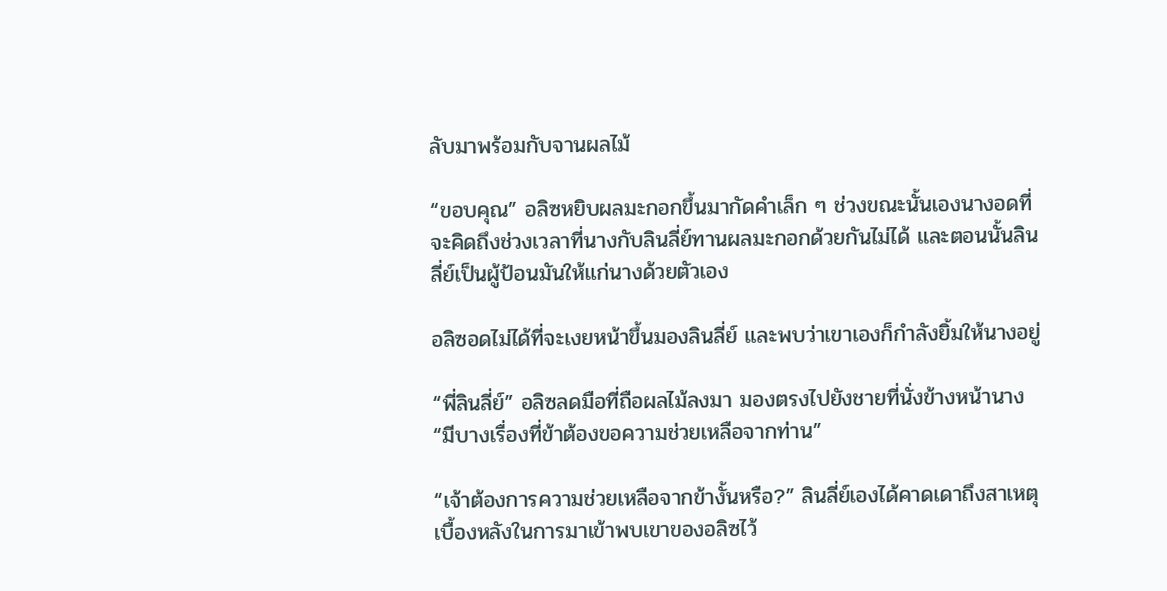ลับมาพร้อมกับจานผลไม้

“ขอบคุณ” อลิซหยิบผลมะกอกขึ้นมากัดคำเล็ก ๆ ช่วงขณะนั้นเองนางอดที่จะคิดถึงช่วงเวลาที่นางกับลินลี่ย์ทานผลมะกอกด้วยกันไม่ได้ และตอนนั้นลินลี่ย์เป็นผู้ป้อนมันให้แก่นางด้วยตัวเอง

อลิซอดไม่ได้ที่จะเงยหน้าขึ้นมองลินลี่ย์ และพบว่าเขาเองก็กำลังยิ้มให้นางอยู่

“พี่ลินลี่ย์” อลิซลดมือที่ถือผลไม้ลงมา มองตรงไปยังชายที่นั่งข้างหน้านาง“มีบางเรื่องที่ข้าต้องขอความช่วยเหลือจากท่าน”

“เจ้าต้องการความช่วยเหลือจากข้างั้นหรือ?” ลินลี่ย์เองได้คาดเดาถึงสาเหตุเบื้องหลังในการมาเข้าพบเขาของอลิซไว้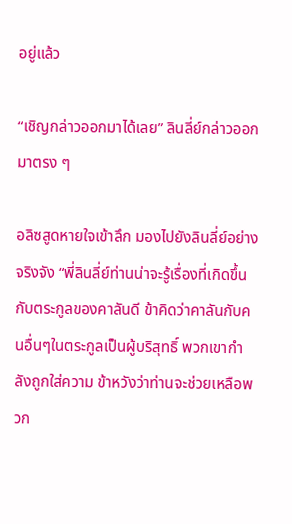อยู่แล้ว

“เชิญกล่าวออกมาได้เลย” ลินลี่ย์กล่าวออกมาตรง ๆ

อลิซสูดหายใจเข้าลึก มองไปยังลินลี่ย์อย่างจริงจัง “พี่ลินลี่ย์ท่านน่าจะรู้เรื่องที่เกิดขึ้นกับตระกูลของคาลันดี ข้าคิดว่าคาลันกับคนอื่นๆในตระกูลเป็นผู้บริสุทธิ์ พวกเขากำลังถูกใส่ความ ข้าหวังว่าท่านจะช่วยเหลือพวก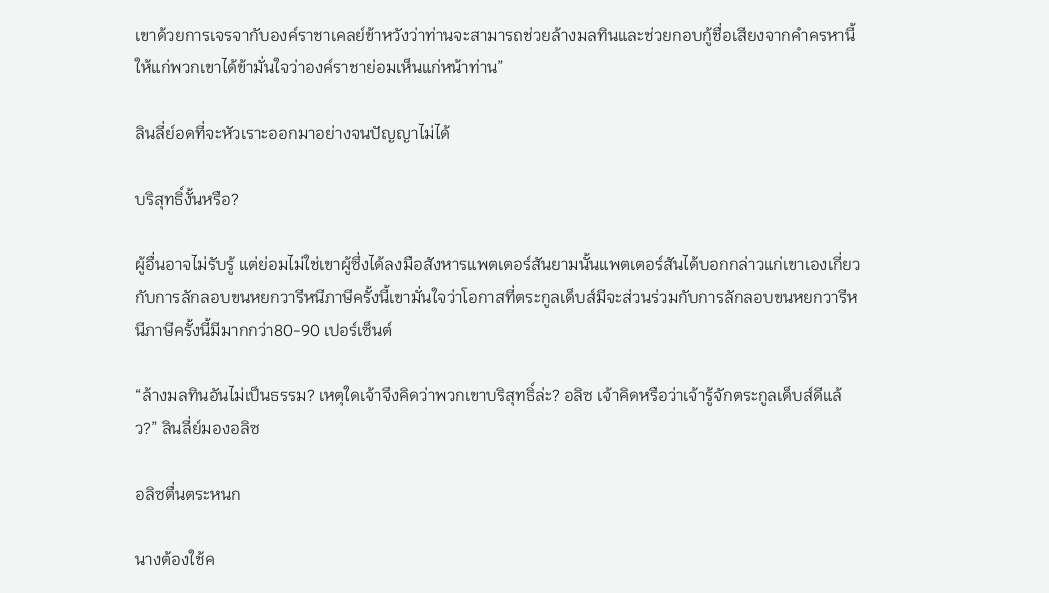เขาด้วยการเจรจากับองค์ราชาเคลย์ข้าหวังว่าท่านจะสามารถช่วยล้างมลทินและช่วยกอบกู้ชื่อเสียงจากคำครหานี้ให้แก่พวกเขาได้ข้ามั่นใจว่าองค์ราชาย่อมเห็นแก่หน้าท่าน”

ลินลี่ย์อดที่จะหัวเราะออกมาอย่างจนปัญญาไม่ได้

บริสุทธิ์งั้นหรือ?

ผู้อื่นอาจไม่รับรู้ แต่ย่อมไม่ใช่เขาผู้ซึ่งได้ลงมือสังหารแพตเตอร์สันยามนั้นแพตเตอร์สันได้บอกกล่าวแก่เขาเองเกี่ยวกับการลักลอบขนหยกวารีหนีภาษีครั้งนี้เขามั่นใจว่าโอกาสที่ตระกูลเด็บส์มีจะส่วนร่วมกับการลักลอบขนหยกวารีหนีภาษีครั้งนี้มีมากกว่า80-90 เปอร์เซ็นต์

“ล้างมลทินอันไม่เป็นธรรม? เหตุใดเจ้าจึงคิดว่าพวกเขาบริสุทธิ์ล่ะ? อลิซ เจ้าคิดหรือว่าเจ้ารู้จักตระกูลเด็บส์ดีแล้ว?” ลินลี่ย์มองอลิซ

อลิซตื่นตระหนก

นางต้องใช้ค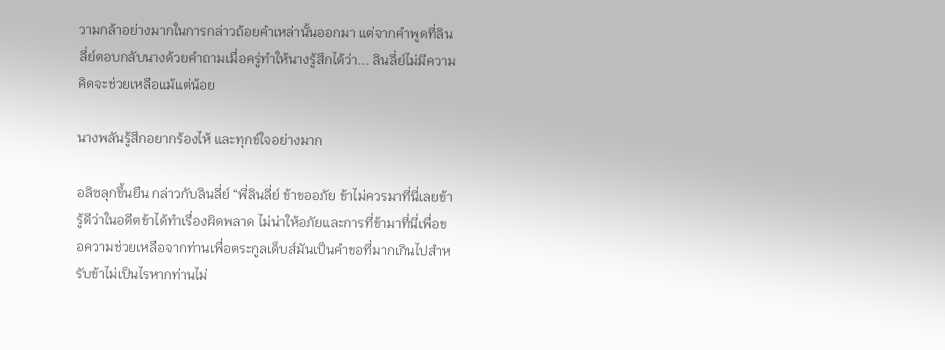วามกล้าอย่างมากในการกล่าวถ้อยคำเหล่านั้นออกมา แต่จากคำพูดที่ลินลี่ย์ตอบกลับนางด้วยคำถามเมื่อครู่ทำให้นางรู้สึกได้ว่า... ลินลี่ย์ไม่มีความคิดจะช่วยเหลือแม้แต่น้อย

นางพลันรู้สึกอยากร้องไห้ และทุกข์ใจอย่างมาก

อลิซลุกขึ้นยืน กล่าวกับลินลี่ย์ “พี่ลินลี่ย์ ข้าขออภัย ข้าไม่ควรมาที่นี่เลยข้ารู้ดีว่าในอดีตข้าได้ทำเรื่องผิดพลาด ไม่น่าให้อภัยและการที่ข้ามาที่นี่เพื่อขอความช่วยเหลือจากท่านเพื่อตระกูลเด็บส์มันเป็นคำขอที่มากเกินไปสำหรับข้าไม่เป็นไรหากท่านไม่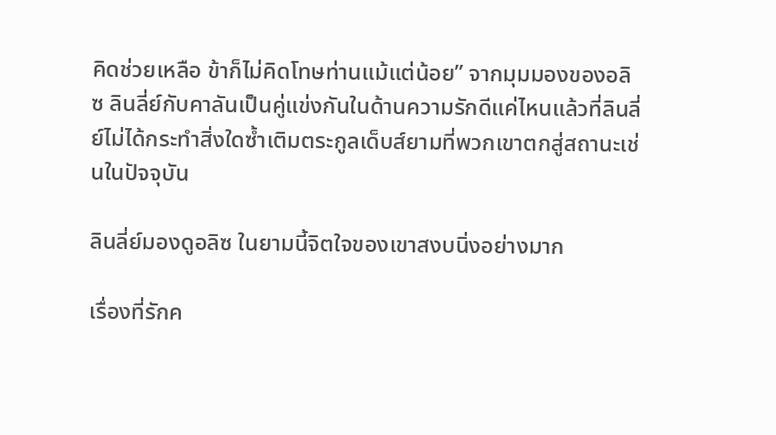คิดช่วยเหลือ ข้าก็ไม่คิดโทษท่านแม้แต่น้อย” จากมุมมองของอลิซ ลินลี่ย์กับคาลันเป็นคู่แข่งกันในด้านความรักดีแค่ไหนแล้วที่ลินลี่ย์ไม่ได้กระทำสิ่งใดซ้ำเติมตระกูลเด็บส์ยามที่พวกเขาตกสู่สถานะเช่นในปัจจุบัน

ลินลี่ย์มองดูอลิซ ในยามนี้จิตใจของเขาสงบนิ่งอย่างมาก

เรื่องที่รักค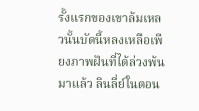รั้งแรกของเขาล้มเหลวนั้นบัดนี้หลงเหลือเพียงภาพฝันที่ได้ล่วงพ้นมาแล้ว ลินลี่ย์ในตอน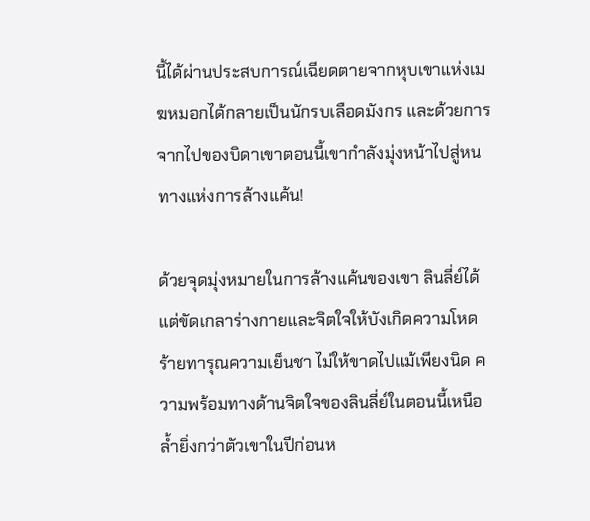นี้ได้ผ่านประสบการณ์เฉียดตายจากหุบเขาแห่งเมฆหมอกได้กลายเป็นนักรบเลือดมังกร และด้วยการจากไปของบิดาเขาตอนนี้เขากำลังมุ่งหน้าไปสู่หนทางแห่งการล้างแค้น!

ด้วยจุดมุ่งหมายในการล้างแค้นของเขา ลินลี่ย์ได้แต่ขัดเกลาร่างกายและจิตใจให้บังเกิดความโหดร้ายทารุณความเย็นชา ไม่ให้ขาดไปแม้เพียงนิด ความพร้อมทางด้านจิตใจของลินลี่ย์ในตอนนี้เหนือล้ำยิ่งกว่าตัวเขาในปีก่อนห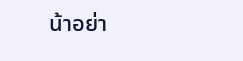น้าอย่า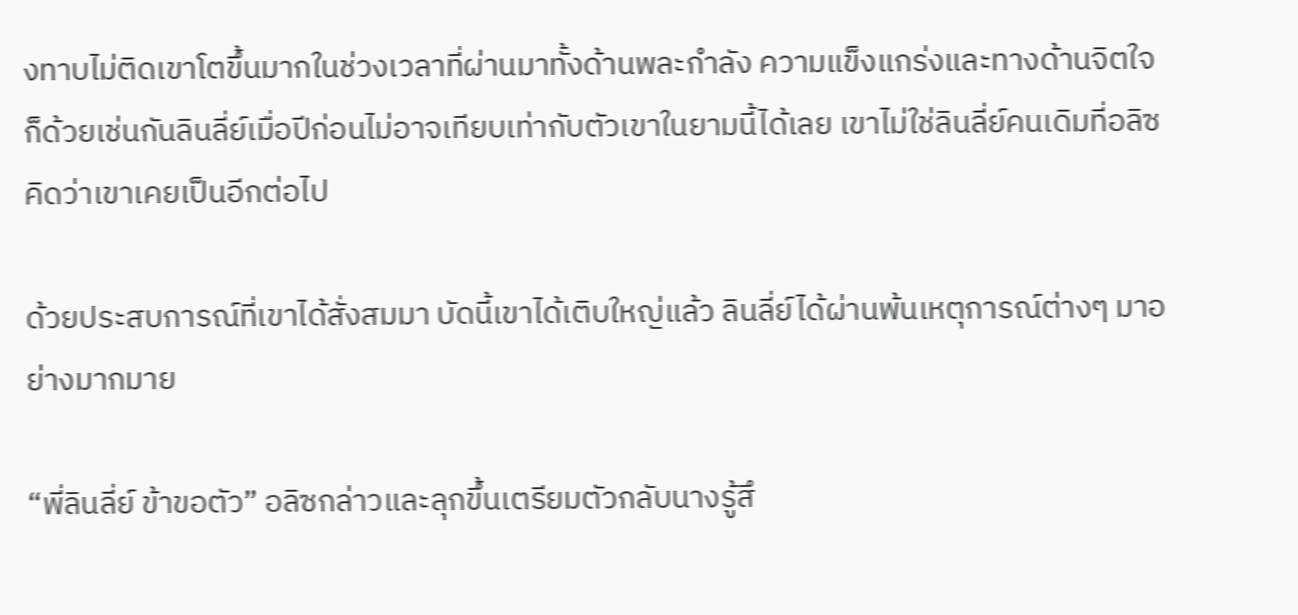งทาบไม่ติดเขาโตขึ้นมากในช่วงเวลาที่ผ่านมาทั้งด้านพละกำลัง ความแข็งแกร่งและทางด้านจิตใจก็ด้วยเช่นกันลินลี่ย์เมื่อปีก่อนไม่อาจเทียบเท่ากับตัวเขาในยามนี้ได้เลย เขาไม่ใช่ลินลี่ย์คนเดิมที่อลิซคิดว่าเขาเคยเป็นอีกต่อไป

ด้วยประสบการณ์ที่เขาได้สั่งสมมา บัดนี้เขาได้เติบใหญ่แล้ว ลินลี่ย์ได้ผ่านพ้นเหตุการณ์ต่างๆ มาอย่างมากมาย

“พี่ลินลี่ย์ ข้าขอตัว” อลิซกล่าวและลุกขึ้นเตรียมตัวกลับนางรู้สึ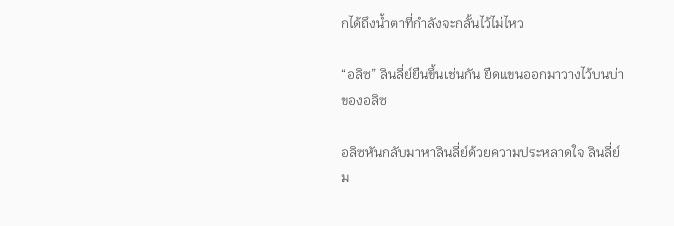กได้ถึงน้ำตาที่กำลังจะกลั้นไว้ไม่ไหว

“อลิซ” ลินลี่ย์ยืนขึ้นเช่นกัน ยืดแขนออกมาวางไว้บนบ่าของอลิซ

อลิซหันกลับมาหาลินลี่ย์ด้วยความประหลาดใจ ลินลี่ย์ม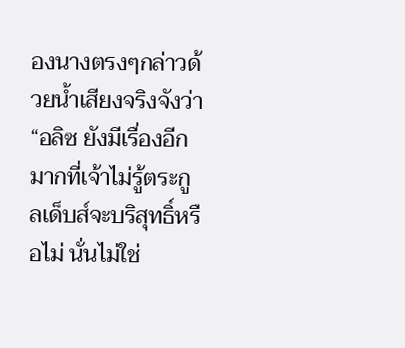องนางตรงๆกล่าวด้วยน้ำเสียงจริงจังว่า “อลิซ ยังมีเรื่องอีกมากที่เจ้าไม่รู้ตระกูลเด็บส์จะบริสุทธิ์หรือไม่ นั่นไม่ใช่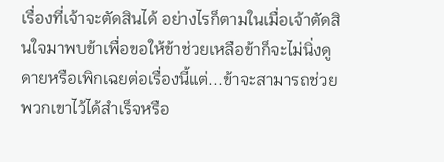เรื่องที่เจ้าจะตัดสินได้ อย่างไรก็ตามในเมื่อเจ้าตัดสินใจมาพบข้าเพื่อขอให้ข้าช่วยเหลือข้าก็จะไม่นิ่งดูดายหรือเพิกเฉยต่อเรื่องนี้แต่...ข้าจะสามารถช่วยพวกเขาไว้ได้สำเร็จหรือ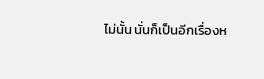ไม่นั้น นั่นก็เป็นอีกเรื่องห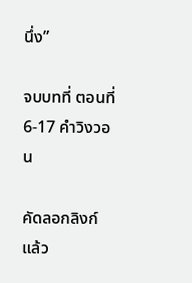นึ่ง”

จบบทที่ ตอนที่ 6-17 คำวิงวอน

คัดลอกลิงก์แล้ว